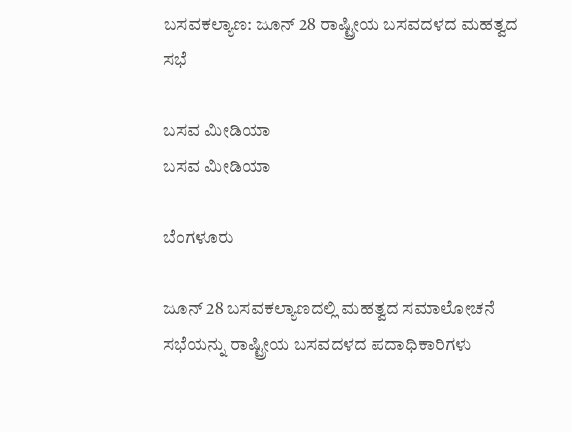ಬಸವಕಲ್ಯಾಣ: ಜೂನ್ 28 ರಾಷ್ಟ್ರೀಯ ಬಸವದಳದ ಮಹತ್ವದ ಸಭೆ

ಬಸವ ಮೀಡಿಯಾ
ಬಸವ ಮೀಡಿಯಾ

ಬೆಂಗಳೂರು

ಜೂನ್ 28 ಬಸವಕಲ್ಯಾಣದಲ್ಲಿ ಮಹತ್ವದ ಸಮಾಲೋಚನೆ ಸಭೆಯನ್ನು ರಾಷ್ಟ್ರೀಯ ಬಸವದಳದ ಪದಾಧಿಕಾರಿಗಳು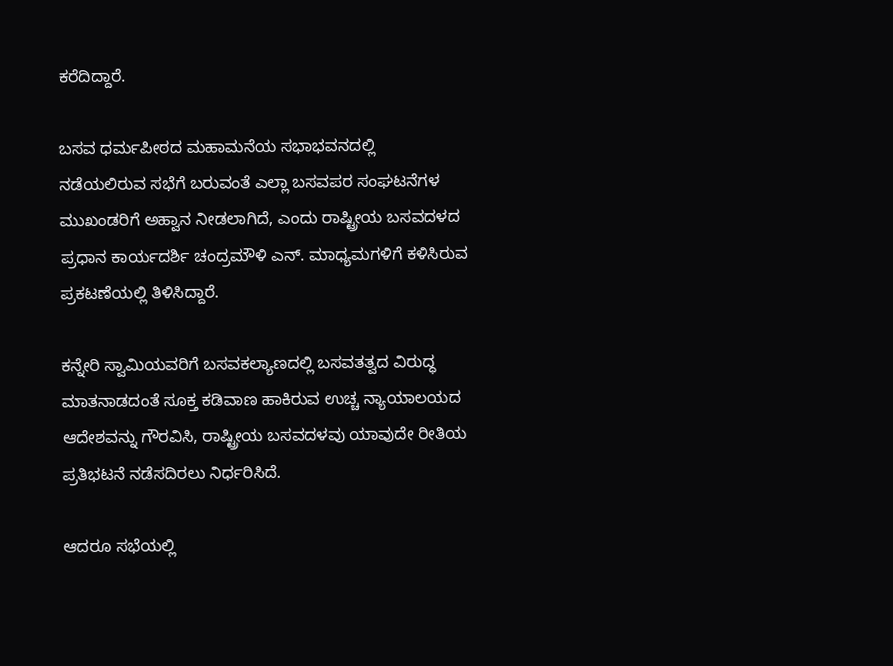ಕರೆದಿದ್ದಾರೆ.

ಬಸವ ಧರ್ಮಪೀಠದ ಮಹಾಮನೆಯ ಸಭಾಭವನದಲ್ಲಿ
ನಡೆಯಲಿರುವ ಸಭೆಗೆ ಬರುವಂತೆ ಎಲ್ಲಾ ಬಸವಪರ ಸಂಘಟನೆಗಳ ಮುಖಂಡರಿಗೆ ಅಹ್ವಾನ ನೀಡಲಾಗಿದೆ, ಎಂದು ರಾಷ್ಟ್ರೀಯ ಬಸವದಳದ ಪ್ರಧಾನ ಕಾರ್ಯದರ್ಶಿ ಚಂದ್ರಮೌಳಿ ಎನ್. ಮಾಧ್ಯಮಗಳಿಗೆ ಕಳಿಸಿರುವ ಪ್ರಕಟಣೆಯಲ್ಲಿ ತಿಳಿಸಿದ್ದಾರೆ.

ಕನ್ನೇರಿ ಸ್ವಾಮಿಯವರಿಗೆ ಬಸವಕಲ್ಯಾಣದಲ್ಲಿ ಬಸವತತ್ವದ ವಿರುದ್ಧ ಮಾತನಾಡದಂತೆ ಸೂಕ್ತ ಕಡಿವಾಣ ಹಾಕಿರುವ ಉಚ್ಚ ನ್ಯಾಯಾಲಯದ ಆದೇಶವನ್ನು ಗೌರವಿಸಿ, ರಾಷ್ಟ್ರೀಯ ಬಸವದಳವು ಯಾವುದೇ ರೀತಿಯ ಪ್ರತಿಭಟನೆ ನಡೆಸದಿರಲು ನಿರ್ಧರಿಸಿದೆ.

ಆದರೂ ಸಭೆಯಲ್ಲಿ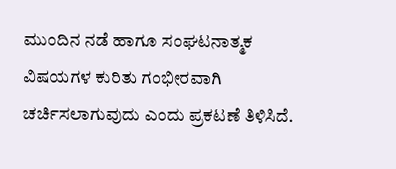ಮುಂದಿನ ನಡೆ ಹಾಗೂ ಸಂಘಟನಾತ್ಮಕ ವಿಷಯಗಳ ಕುರಿತು ಗಂಭೀರವಾಗಿ ಚರ್ಚಿಸಲಾಗುವುದು ಎಂದು ಪ್ರಕಟಣೆ ತಿಳಿಸಿದೆ.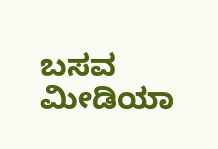ಬಸವ ಮೀಡಿಯಾ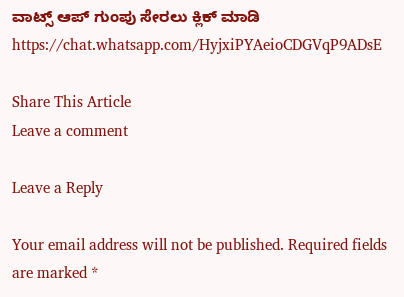ವಾಟ್ಸ್ ಆಪ್ ಗುಂಪು ಸೇರಲು ಕ್ಲಿಕ್ ಮಾಡಿ
https://chat.whatsapp.com/HyjxiPYAeioCDGVqP9ADsE

Share This Article
Leave a comment

Leave a Reply

Your email address will not be published. Required fields are marked *